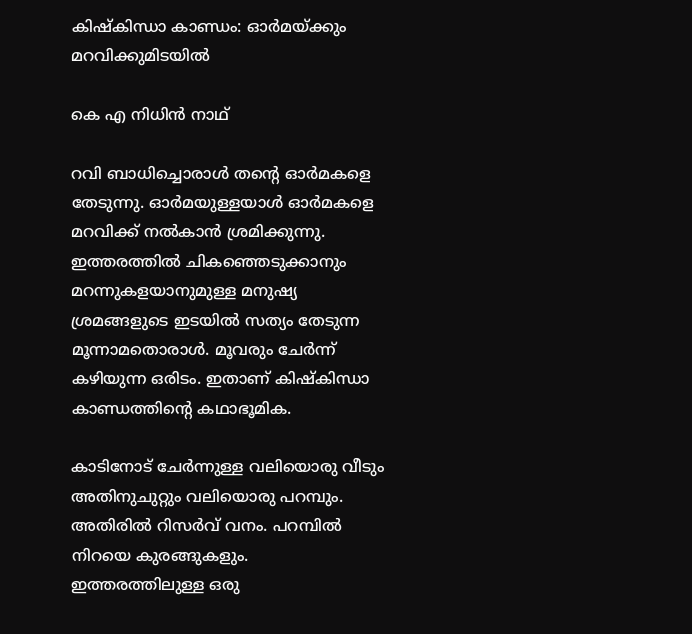കിഷ്‌കിന്ധാ കാണ്ഡം: ഓർമയ്ക്കും മറവിക്കുമിടയിൽ

കെ എ നിധിൻ നാഥ്‌

റവി ബാധിച്ചൊരാൾ തന്റെ ഓർമകളെ തേടുന്നു. ഓർമയുള്ളയാൾ ഓർമകളെ മറവിക്ക്‌ നൽകാൻ ശ്രമിക്കുന്നു. ഇത്തരത്തിൽ ചികഞ്ഞെടുക്കാനും മറന്നുകളയാനുമുള്ള മനുഷ്യ ശ്രമങ്ങളുടെ ഇടയിൽ സത്യം തേടുന്ന മൂന്നാമതൊരാൾ. മൂവരും ചേർന്ന്‌ കഴിയുന്ന ഒരിടം. ഇതാണ്‌ കിഷ്‌കിന്ധാ കാണ്ഡത്തിന്റെ കഥാഭൂമിക.

കാടിനോട്‌ ചേർന്നുള്ള വലിയൊരു വീടും അതിനുചുറ്റും വലിയൊരു പറമ്പും. അതിരിൽ റിസർവ്‌ വനം. പറമ്പിൽ നിറയെ കുരങ്ങുകളും. ഇത്തരത്തിലുള്ള ഒരു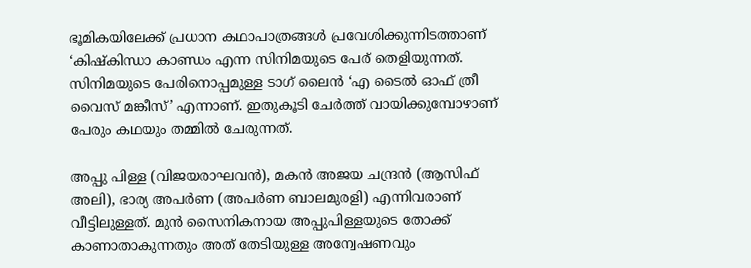ഭൂമികയിലേക്ക്‌ പ്രധാന കഥാപാത്രങ്ങൾ പ്രവേശിക്കുന്നിടത്താണ്‌ ‘കിഷ്‌കിന്ധാ കാണ്ഡം എന്ന സിനിമയുടെ പേര്‌ തെളിയുന്നത്‌. സിനിമയുടെ പേരിനൊപ്പമുള്ള ടാഗ്‌ ലൈൻ ‘എ ടൈൽ ഓഫ്‌ ത്രീ വൈസ്‌ മങ്കീസ്‌’ എന്നാണ്‌. ഇതുകൂടി ചേർത്ത്‌ വായിക്കുമ്പോഴാണ്‌ പേരും കഥയും തമ്മിൽ ചേരുന്നത്‌.

അപ്പു പിള്ള (വിജയരാഘവൻ), മകൻ അജയ ചന്ദ്രൻ (ആസിഫ്‌ അലി), ഭാര്യ അപർണ (അപർണ ബാലമുരളി) എന്നിവരാണ്‌ വീട്ടിലുള്ളത്‌. മുൻ സൈനികനായ അപ്പുപിള്ളയുടെ തോക്ക്‌ കാണാതാകുന്നതും അത്‌ തേടിയുള്ള അന്വേഷണവും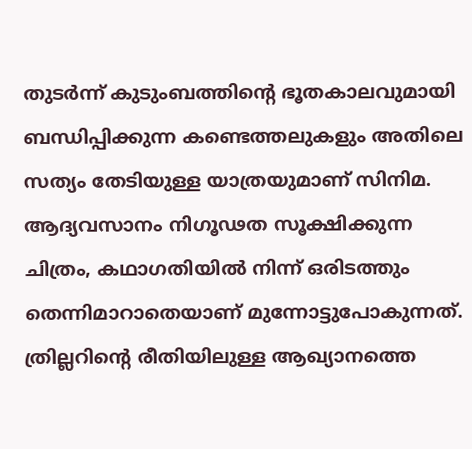തുടർന്ന്‌ കുടുംബത്തിന്റെ ഭൂതകാലവുമായി ബന്ധിപ്പിക്കുന്ന കണ്ടെത്തലുകളും അതിലെ സത്യം തേടിയുള്ള യാത്രയുമാണ്‌ സിനിമ. ആദ്യവസാനം നിഗൂഢത സൂക്ഷിക്കുന്ന ചിത്രം, കഥാഗതിയിൽ നിന്ന്‌ ഒരിടത്തും തെന്നിമാറാതെയാണ്‌ മുന്നോട്ടുപോകുന്നത്‌. ത്രില്ലറിന്റെ രീതിയിലുള്ള ആഖ്യാനത്തെ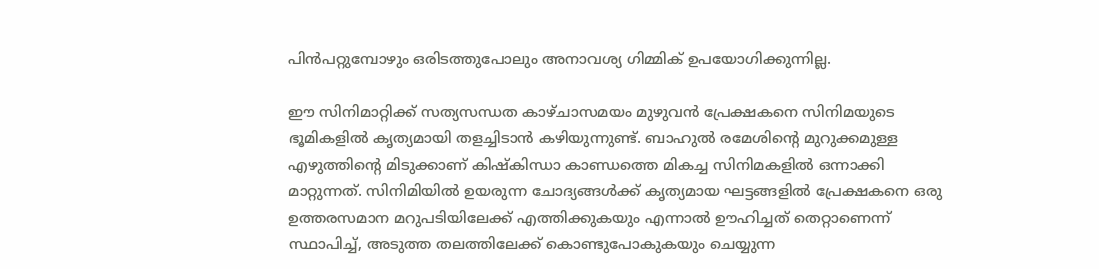പിൻപറ്റുമ്പോഴും ഒരിടത്തുപോലും അനാവശ്യ ഗിമ്മിക് ഉപയോഗിക്കുന്നില്ല.

ഈ സിനിമാറ്റിക്ക്‌ സത്യസന്ധത കാഴ്‌ചാസമയം മുഴുവൻ പ്രേക്ഷകനെ സിനിമയുടെ ഭൂമികളിൽ കൃത്യമായി തളച്ചിടാൻ കഴിയുന്നുണ്ട്‌. ബാഹുൽ രമേശിന്റെ മുറുക്കമുള്ള എഴുത്തിന്റെ മിടുക്കാണ്‌ കിഷ്‌കിന്ധാ കാണ്ഡത്തെ മികച്ച സിനിമകളിൽ ഒന്നാക്കി മാറ്റുന്നത്‌. സിനിമിയിൽ ഉയരുന്ന ചോദ്യങ്ങൾക്ക്‌ കൃത്യമായ ഘട്ടങ്ങളിൽ പ്രേക്ഷകനെ ഒരു ഉത്തരസമാന മറുപടിയിലേക്ക്‌ എത്തിക്കുകയും എന്നാൽ ഊഹിച്ചത്‌ തെറ്റാണെന്ന്‌ സ്ഥാപിച്ച്‌, അടുത്ത തലത്തിലേക്ക്‌ കൊണ്ടുപോകുകയും ചെയ്യുന്ന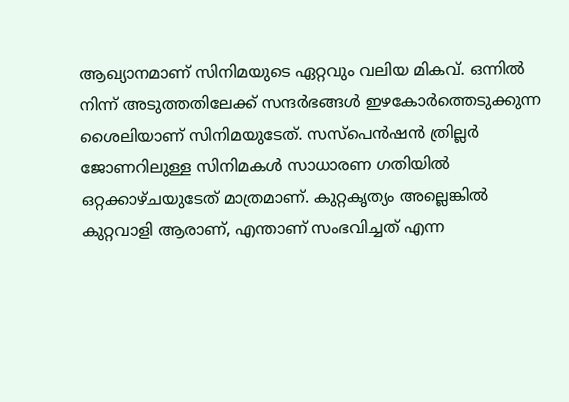ആഖ്യാനമാണ്‌ സിനിമയുടെ ഏറ്റവും വലിയ മികവ്‌. ഒന്നിൽ നിന്ന്‌ അടുത്തതിലേക്ക്‌ സന്ദർഭങ്ങൾ ഇഴകോർത്തെടുക്കുന്ന ശൈലിയാണ്‌ സിനിമയുടേത്‌. സസ്‌പെൻഷൻ ത്രില്ലർ ജോണറിലുള്ള സിനിമകൾ സാധാരണ ഗതിയിൽ ഒറ്റക്കാഴ്‌ചയുടേത്‌ മാത്രമാണ്‌. കുറ്റകൃത്യം അല്ലെങ്കിൽ കുറ്റവാളി ആരാണ്‌, എന്താണ്‌ സംഭവിച്ചത്‌ എന്ന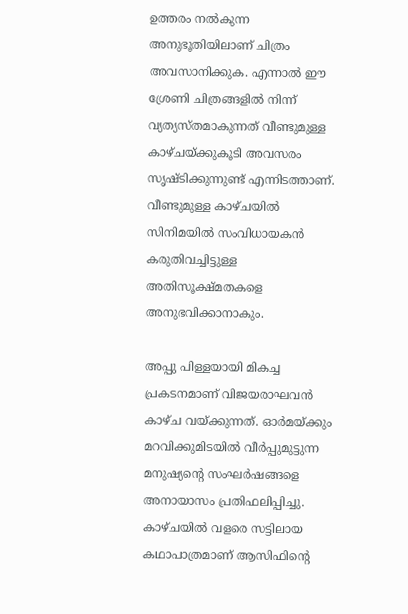ഉത്തരം നൽകുന്ന അനുഭൂതിയിലാണ്‌ ചിത്രം അവസാനിക്കുക. എന്നാൽ ഈ ശ്രേണി ചിത്രങ്ങളിൽ നിന്ന്‌ വ്യത്യസ്‌തമാകുന്നത്‌ വീണ്ടുമുള്ള കാഴ്‌ചയ്‌ക്കുകൂടി അവസരം സൃഷ്ടിക്കുന്നുണ്ട്‌ എന്നിടത്താണ്‌. വീണ്ടുമുള്ള കാഴ്‌ചയിൽ സിനിമയിൽ സംവിധായകൻ കരുതിവച്ചിട്ടുള്ള അതിസൂക്ഷ്‌മതകളെ അനുഭവിക്കാനാകും.

അപ്പു പിള്ളയായി മികച്ച പ്രകടനമാണ്‌ വിജയരാഘവൻ കാഴ്‌ച വയ്ക്കുന്നത്‌. ഓർമയ്ക്കും മറവിക്കുമിടയിൽ വീർപ്പുമുട്ടുന്ന മനുഷ്യന്റെ സംഘർഷങ്ങളെ അനായാസം പ്രതിഫലിപ്പിച്ചു. കാഴ്‌ചയിൽ വളരെ സട്ടിലായ കഥാപാത്രമാണ്‌ ആസിഫിന്റെ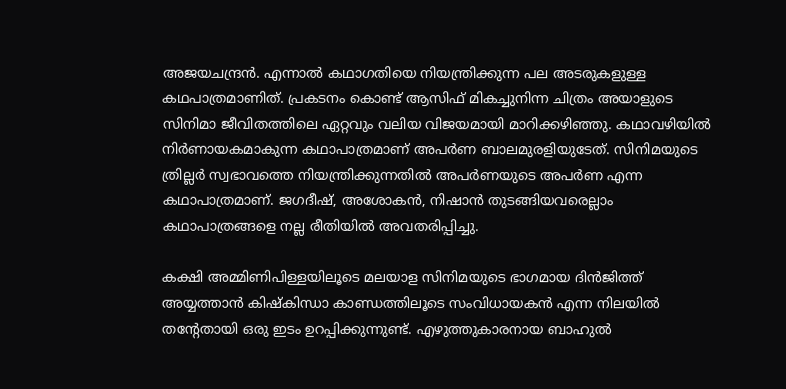അജയചന്ദ്രൻ. എന്നാൽ കഥാഗതിയെ നിയന്ത്രിക്കുന്ന പല അടരുകളുള്ള കഥപാത്രമാണിത്‌. പ്രകടനം കൊണ്ട്‌ ആസിഫ്‌ മികച്ചുനിന്ന ചിത്രം അയാളുടെ സിനിമാ ജീവിതത്തിലെ ഏറ്റവും വലിയ വിജയമായി മാറിക്കഴിഞ്ഞു. കഥാവഴിയിൽ നിർണായകമാകുന്ന കഥാപാത്രമാണ്‌ അപർണ ബാലമുരളിയുടേത്‌. സിനിമയുടെ ത്രില്ലർ സ്വഭാവത്തെ നിയന്ത്രിക്കുന്നതിൽ അപർണയുടെ അപർണ എന്ന കഥാപാത്രമാണ്‌. ജഗദീഷ്‌, അശോകൻ, നിഷാൻ തുടങ്ങിയവരെല്ലാം കഥാപാത്രങ്ങളെ നല്ല രീതിയിൽ അവതരിപ്പിച്ചു.

കക്ഷി അമ്മിണിപിള്ളയിലൂടെ മലയാള സിനിമയുടെ ഭാഗമായ ദിന്‍ജിത്ത് അയ്യത്താന്‍ കിഷ്‌കിന്ധാ കാണ്ഡത്തിലൂടെ സംവിധായകൻ എന്ന നിലയിൽ തന്റേതായി ഒരു ഇടം ഉറപ്പിക്കുന്നുണ്ട്‌. എഴുത്തുകാരനായ ബാഹുല്‍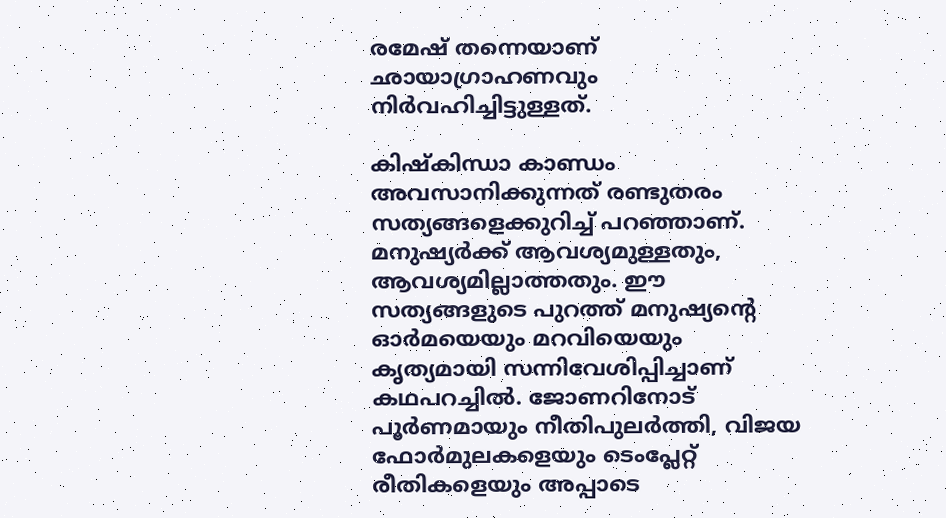രമേഷ് തന്നെയാണ്‌ ഛായാഗ്രാഹണവും നിർവഹിച്ചിട്ടുള്ളത്‌.

കിഷ്‌കിന്ധാ കാണ്ഡം അവസാനിക്കുന്നത്‌ രണ്ടുതരം സത്യങ്ങളെക്കുറിച്ച്‌ പറഞ്ഞാണ്‌. മനുഷ്യർക്ക്‌ ആവശ്യമുള്ളതും, ആവശ്യമില്ലാത്തതും. ഈ സത്യങ്ങളുടെ പുറത്ത്‌ മനുഷ്യന്റെ ഓർമയെയും മറവിയെയും കൃത്യമായി സന്നിവേശിപ്പിച്ചാണ്‌ കഥപറച്ചിൽ. ജോണറിനോട്‌ പൂർണമായും നീതിപുലർത്തി, വിജയ ഫോർമുലകളെയും ടെംപ്ലേറ്റ്‌ രീതികളെയും അപ്പാടെ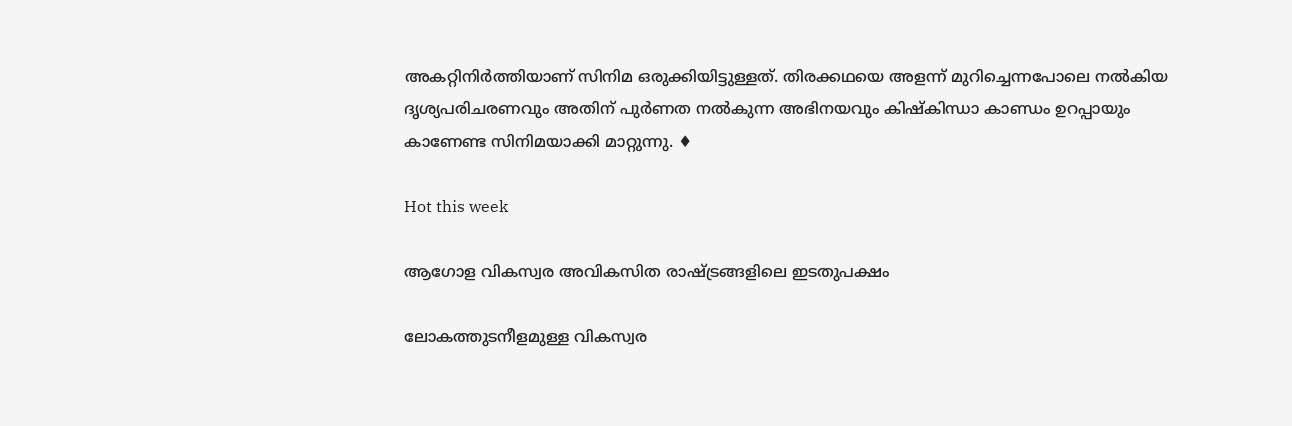അകറ്റിനിർത്തിയാണ്‌ സിനിമ ഒരുക്കിയിട്ടുള്ളത്‌. തിരക്കഥയെ അളന്ന്‌ മുറിച്ചെന്നപോലെ നൽകിയ ദൃശ്യപരിചരണവും അതിന്‌ പുർണത നൽകുന്ന അഭിനയവും കിഷ്‌കിന്ധാ കാണ്ഡം ഉറപ്പായും കാണേണ്ട സിനിമയാക്കി മാറ്റുന്നു. ♦

Hot this week

ആഗോള വികസ്വര അവികസിത രാഷ്‌ട്രങ്ങളിലെ ഇടതുപക്ഷം

ലോകത്തുടനീളമുള്ള വികസ്വര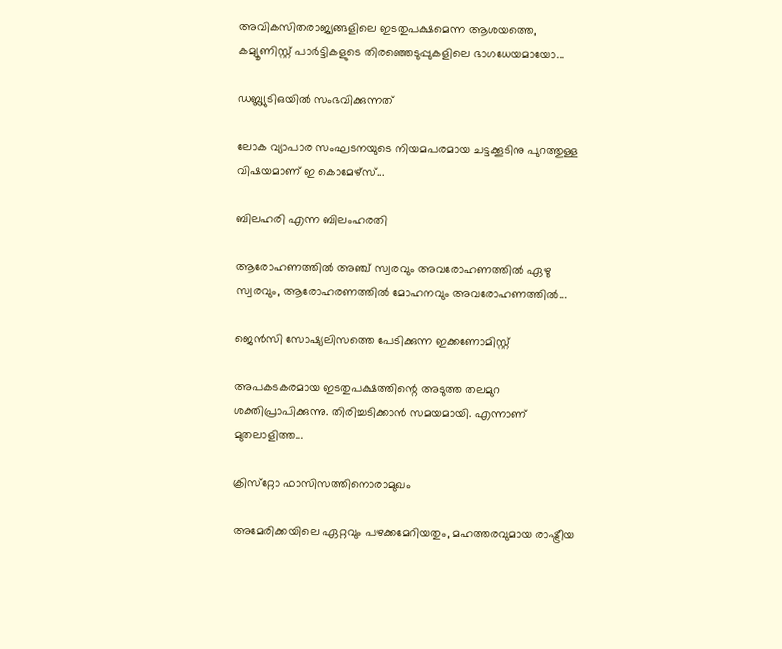അവികസിതരാജ്യങ്ങളിലെ ഇടതുപക്ഷമെന്ന ആശയത്തെ, കമ്യൂണിസ്റ്റ്‌ പാർട്ടികളുടെ തിരഞ്ഞെടുപ്പുകളിലെ ഭാഗധേയമായോ...

ഡബ്ല്യുടിഒയിൽ സംഭവിക്കുന്നത്

ലോക വ്യാപാര സംഘടനയുടെ നിയമപരമായ ചട്ടക്കൂടിനു പുറത്തുള്ള വിഷയമാണ് ഇ കൊമേഴ്‌സ്...

ബിലഹരി എന്ന ബിലംഹരതി

ആരോഹണത്തിൽ അഞ്ച് സ്വരവും അവരോഹണത്തിൽ ഏഴു സ്വരവും, ആരോഹരണത്തിൽ മോഹനവും അവരോഹണത്തിൽ...

ജെൻസി സോഷ്യലിസത്തെ പേടിക്കുന്ന ഇക്കണോമിസ്റ്റ്‌

അപകടകരമായ ഇടതുപക്ഷത്തിന്റെ അടുത്ത തലമുറ ശക്തിപ്രാപിക്കുന്നു. തിരിച്ചടിക്കാൻ സമയമായി. എന്നാണ് മുതലാളിത്ത...

ക്രിസ്‌റ്റോ ഫാസിസത്തിനൊരാമുഖം

അമേരിക്കയിലെ ഏറ്റവും പഴക്കമേറിയതും, മഹത്തരവുമായ രാഷ്ട്രീയ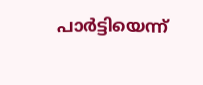പാർട്ടിയെന്ന്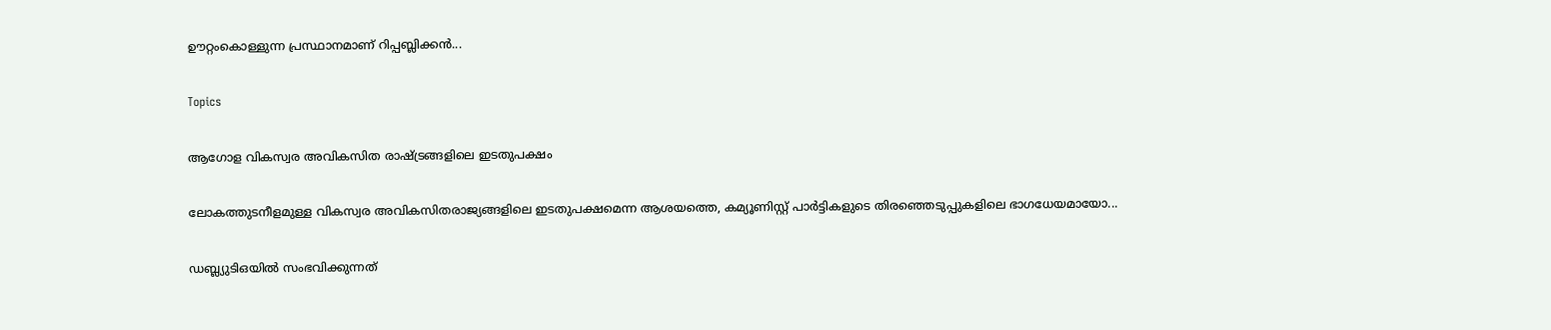ഊറ്റംകൊള്ളുന്ന പ്രസ്ഥാനമാണ് റിപ്പബ്ലിക്കൻ...

Topics

ആഗോള വികസ്വര അവികസിത രാഷ്‌ട്രങ്ങളിലെ ഇടതുപക്ഷം

ലോകത്തുടനീളമുള്ള വികസ്വര അവികസിതരാജ്യങ്ങളിലെ ഇടതുപക്ഷമെന്ന ആശയത്തെ, കമ്യൂണിസ്റ്റ്‌ പാർട്ടികളുടെ തിരഞ്ഞെടുപ്പുകളിലെ ഭാഗധേയമായോ...

ഡബ്ല്യുടിഒയിൽ സംഭവിക്കുന്നത്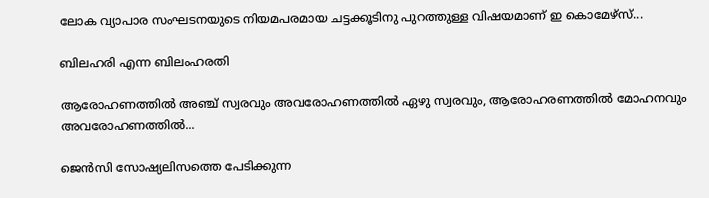ലോക വ്യാപാര സംഘടനയുടെ നിയമപരമായ ചട്ടക്കൂടിനു പുറത്തുള്ള വിഷയമാണ് ഇ കൊമേഴ്‌സ്...

ബിലഹരി എന്ന ബിലംഹരതി

ആരോഹണത്തിൽ അഞ്ച് സ്വരവും അവരോഹണത്തിൽ ഏഴു സ്വരവും, ആരോഹരണത്തിൽ മോഹനവും അവരോഹണത്തിൽ...

ജെൻസി സോഷ്യലിസത്തെ പേടിക്കുന്ന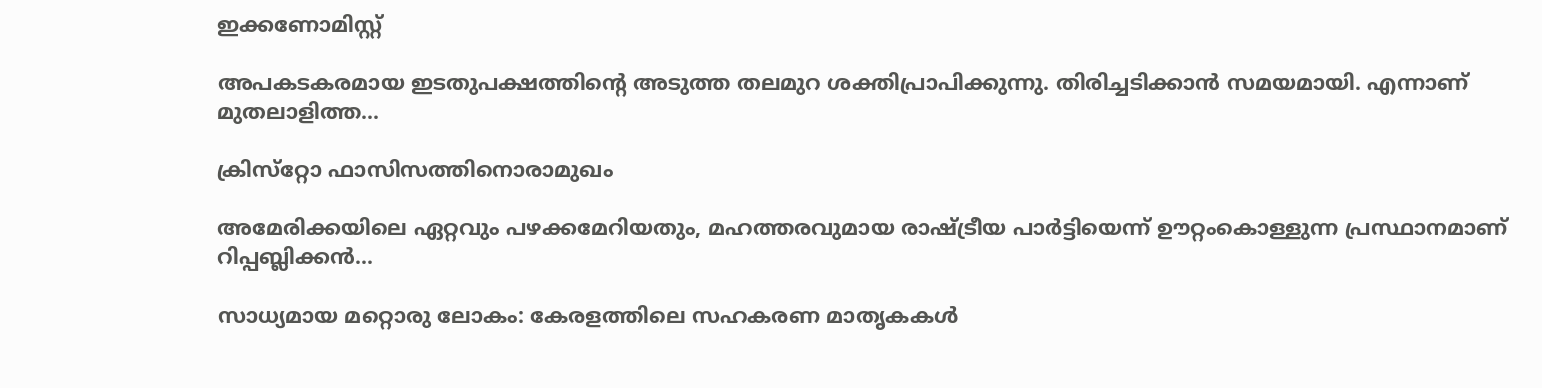ഇക്കണോമിസ്റ്റ്‌

അപകടകരമായ ഇടതുപക്ഷത്തിന്റെ അടുത്ത തലമുറ ശക്തിപ്രാപിക്കുന്നു. തിരിച്ചടിക്കാൻ സമയമായി. എന്നാണ് മുതലാളിത്ത...

ക്രിസ്‌റ്റോ ഫാസിസത്തിനൊരാമുഖം

അമേരിക്കയിലെ ഏറ്റവും പഴക്കമേറിയതും, മഹത്തരവുമായ രാഷ്ട്രീയ പാർട്ടിയെന്ന് ഊറ്റംകൊള്ളുന്ന പ്രസ്ഥാനമാണ് റിപ്പബ്ലിക്കൻ...

സാധ്യമായ മറ്റൊരു ലോകം: കേരളത്തിലെ സഹകരണ മാതൃകകൾ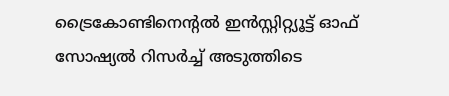ട്രൈകോണ്ടിനെന്റൽ ഇൻസ്റ്റിറ്റ്യൂട്ട് ഓഫ് സോഷ്യൽ റിസർച്ച് അടുത്തിടെ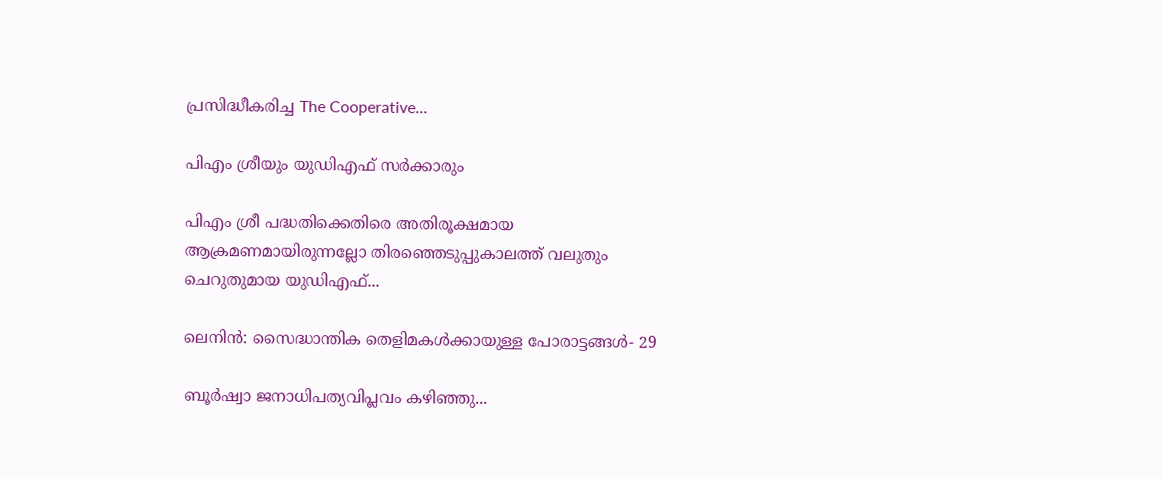പ്രസിദ്ധീകരിച്ച The Cooperative...

പിഎം ശ്രീയും യുഡിഎഫ്‌ സർക്കാരും

പിഎം ശ്രീ പദ്ധതിക്കെതിരെ അതിരൂക്ഷമായ ആക്രമണമായിരുന്നല്ലോ തിരഞ്ഞെടുപ്പുകാലത്ത്‌ വലുതും ചെറുതുമായ യുഡിഎഫ്‌...

ലെനിൻ: സൈദ്ധാന്തിക തെളിമകൾക്കായുള്ള പോരാട്ടങ്ങൾ‐ 29

ബൂർഷ്വാ ജനാധിപത്യവിപ്ലവം കഴിഞ്ഞു...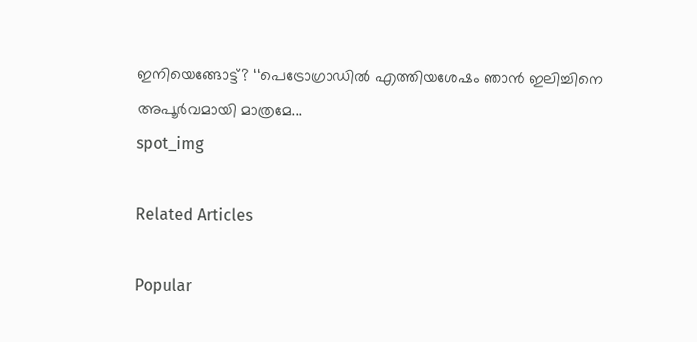ഇനിയെങ്ങോട്ട്‌? ‘‘പെട്രോഗ്രാഡിൽ എത്തിയശേഷം ഞാൻ ഇലിച്ചിനെ അപൂർവമായി മാത്രമേ...
spot_img

Related Articles

Popular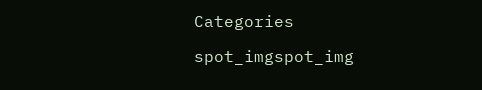Categories

spot_imgspot_img